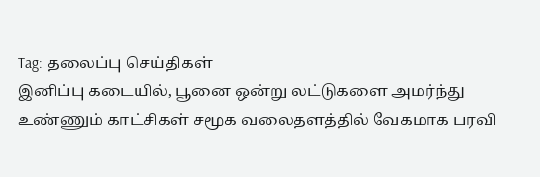Tag: தலைப்பு செய்திகள்
இனிப்பு கடையில், பூனை ஒன்று லட்டுகளை அமர்ந்து உண்ணும் காட்சிகள் சமூக வலைதளத்தில் வேகமாக பரவி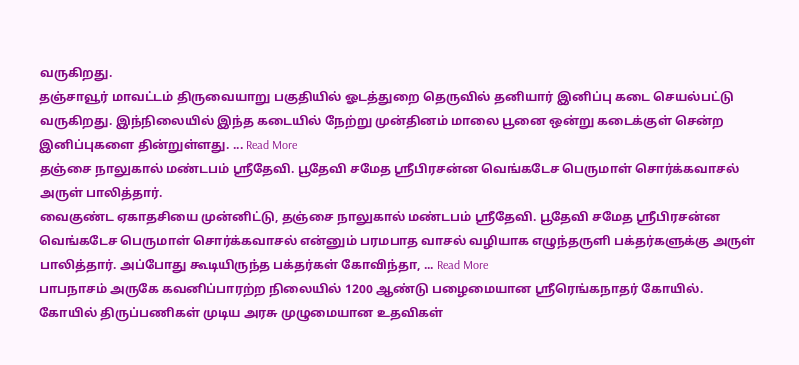வருகிறது.
தஞ்சாவூர் மாவட்டம் திருவையாறு பகுதியில் ஓடத்துறை தெருவில் தனியார் இனிப்பு கடை செயல்பட்டு வருகிறது. இந்நிலையில் இந்த கடையில் நேற்று முன்தினம் மாலை பூனை ஒன்று கடைக்குள் சென்ற இனிப்புகளை தின்றுள்ளது. ... Read More
தஞ்சை நாலுகால் மண்டபம் ஸ்ரீதேவி. பூதேவி சமேத ஸ்ரீபிரசன்ன வெங்கடேச பெருமாள் சொர்க்கவாசல் அருள் பாலித்தார்.
வைகுண்ட ஏகாதசியை முன்னிட்டு, தஞ்சை நாலுகால் மண்டபம் ஸ்ரீதேவி. பூதேவி சமேத ஸ்ரீபிரசன்ன வெங்கடேச பெருமாள் சொர்க்கவாசல் என்னும் பரமபாத வாசல் வழியாக எழுந்தருளி பக்தர்களுக்கு அருள் பாலித்தார். அப்போது கூடியிருந்த பக்தர்கள் கோவிந்தா, ... Read More
பாபநாசம் அருகே கவனிப்பாரற்ற நிலையில் 1200 ஆண்டு பழைமையான ஸ்ரீரெங்கநாதர் கோயில்.
கோயில் திருப்பணிகள் முடிய அரசு முழுமையான உதவிகள்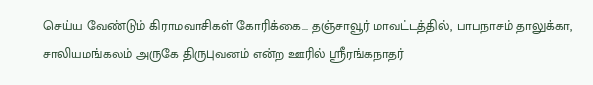செய்ய வேண்டும் கிராமவாசிகள் கோரிக்கை... தஞ்சாவூர் மாவட்டத்தில், பாபநாசம் தாலுக்கா, சாலியமங்கலம் அருகே திருபுவனம் என்ற ஊரில் ஸ்ரீரங்கநாதர்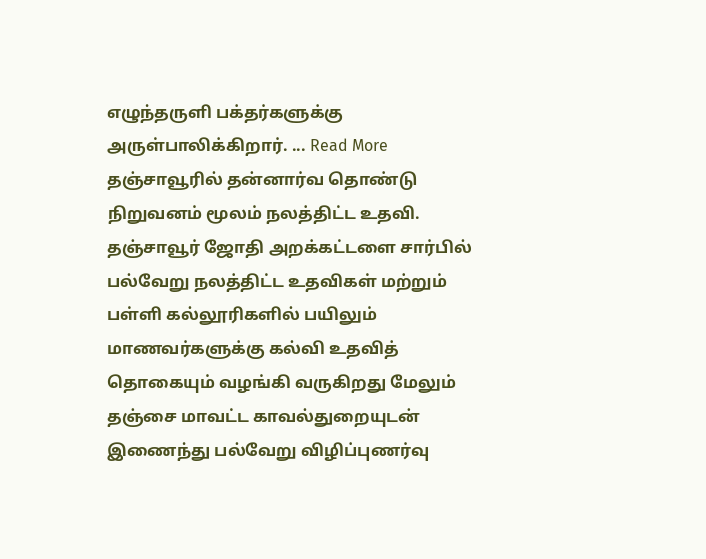எழுந்தருளி பக்தர்களுக்கு அருள்பாலிக்கிறார். ... Read More
தஞ்சாவூரில் தன்னார்வ தொண்டு நிறுவனம் மூலம் நலத்திட்ட உதவி.
தஞ்சாவூர் ஜோதி அறக்கட்டளை சார்பில் பல்வேறு நலத்திட்ட உதவிகள் மற்றும் பள்ளி கல்லூரிகளில் பயிலும் மாணவர்களுக்கு கல்வி உதவித் தொகையும் வழங்கி வருகிறது மேலும் தஞ்சை மாவட்ட காவல்துறையுடன் இணைந்து பல்வேறு விழிப்புணர்வு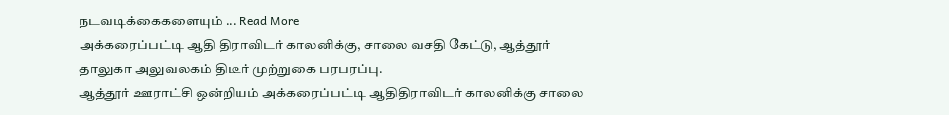நடவடிக்கைகளையும் ... Read More
அக்கரைப்பட்டி ஆதி திராவிடர் காலனிக்கு, சாலை வசதி கேட்டு, ஆத்தூர் தாலுகா அலுவலகம் திடீர் முற்றுகை பரபரப்பு.
ஆத்தூர் ஊராட்சி ஒன்றியம் அக்கரைப்பட்டி ஆதிதிராவிடர் காலனிக்கு சாலை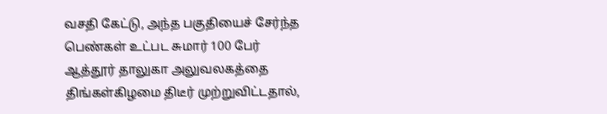வசதி கேட்டு, அந்த பகுதியைச் சேர்ந்த பெண்கள் உட்பட சுமார் 100 பேர் ஆத்தூர் தாலுகா அலுவலகத்தை திங்கள்கிழமை திடீர் முற்றுவிட்டதால்,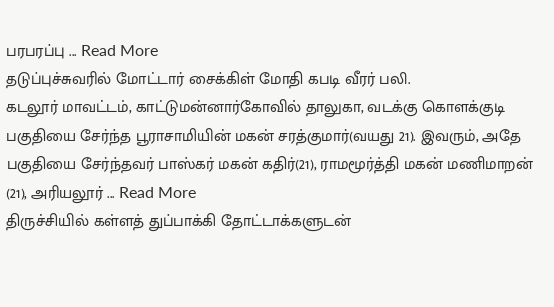பரபரப்பு ... Read More
தடுப்புச்சுவரில் மோட்டார் சைக்கிள் மோதி கபடி வீரர் பலி.
கடலூர் மாவட்டம், காட்டுமன்னார்கோவில் தாலுகா, வடக்கு கொளக்குடி பகுதியை சேர்ந்த பூராசாமியின் மகன் சரத்குமார்(வயது 21). இவரும், அதே பகுதியை சேர்ந்தவர் பாஸ்கர் மகன் கதிர்(21), ராமமூர்த்தி மகன் மணிமாறன் (21), அரியலூர் ... Read More
திருச்சியில் கள்ளத் துப்பாக்கி தோட்டாக்களுடன்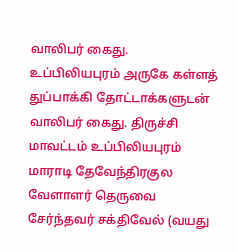வாலிபர் கைது.
உப்பிலியபுரம் அருகே கள்ளத் துப்பாக்கி தோட்டாக்களுடன் வாலிபர் கைது. திருச்சி மாவட்டம் உப்பிலியபுரம் மாராடி தேவேந்திரகுல வேளாளர் தெருவை சேர்ந்தவர் சக்திவேல் (வயது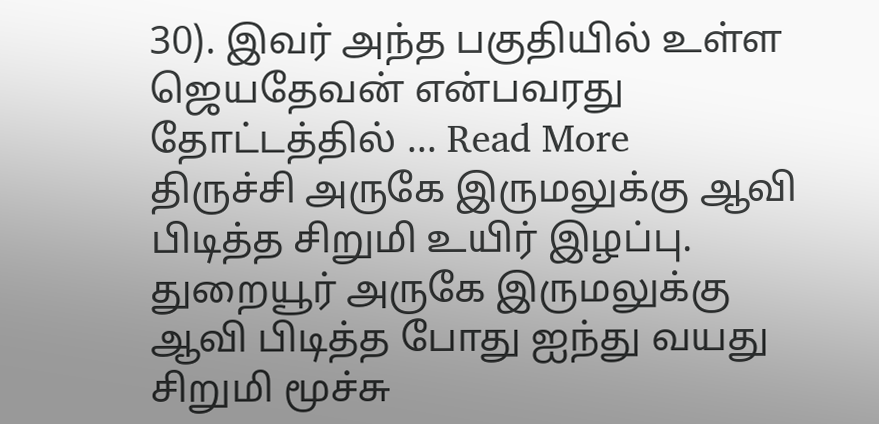30). இவர் அந்த பகுதியில் உள்ள ஜெயதேவன் என்பவரது தோட்டத்தில் ... Read More
திருச்சி அருகே இருமலுக்கு ஆவி பிடித்த சிறுமி உயிர் இழப்பு.
துறையூர் அருகே இருமலுக்கு ஆவி பிடித்த போது ஐந்து வயது சிறுமி மூச்சு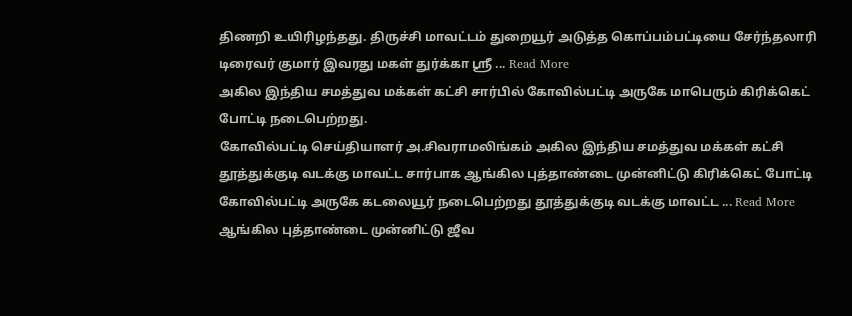திணறி உயிரிழந்தது. திருச்சி மாவட்டம் துறையூர் அடுத்த கொப்பம்பட்டியை சேர்ந்தலாரி டிரைவர் குமார் இவரது மகள் துர்க்கா ஸ்ரீ ... Read More
அகில இந்திய சமத்துவ மக்கள் கட்சி சார்பில் கோவில்பட்டி அருகே மாபெரும் கிரிக்கெட் போட்டி நடைபெற்றது.
கோவில்பட்டி செய்தியாளர் அ.சிவராமலிங்கம் அகில இந்திய சமத்துவ மக்கள் கட்சி தூத்துக்குடி வடக்கு மாவட்ட சார்பாக ஆங்கில புத்தாண்டை முன்னிட்டு கிரிக்கெட் போட்டி கோவில்பட்டி அருகே கடலையூர் நடைபெற்றது தூத்துக்குடி வடக்கு மாவட்ட ... Read More
ஆங்கில புத்தாண்டை முன்னிட்டு ஜீவ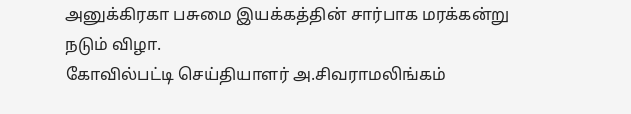அனுக்கிரகா பசுமை இயக்கத்தின் சார்பாக மரக்கன்று நடும் விழா.
கோவில்பட்டி செய்தியாளர் அ.சிவராமலிங்கம்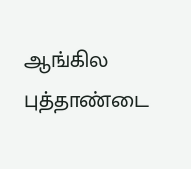ஆங்கில புத்தாண்டை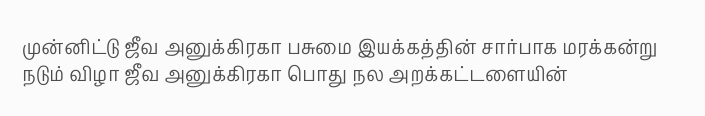முன்னிட்டு ஜீவ அனுக்கிரகா பசுமை இயக்கத்தின் சார்பாக மரக்கன்று நடும் விழா ஜீவ அனுக்கிரகா பொது நல அறக்கட்டளையின்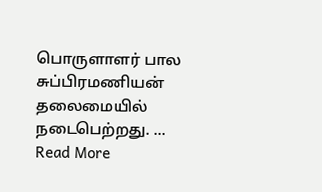பொருளாளர் பால சுப்பிரமணியன் தலைமையில் நடைபெற்றது. ... Read More